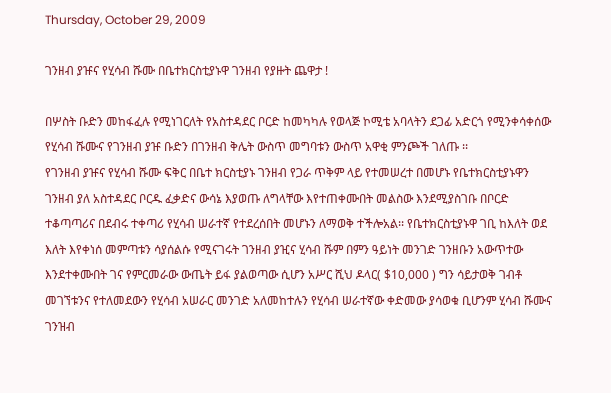Thursday, October 29, 2009

ገንዘብ ያዡና የሂሳብ ሹሙ በቤተክርስቲያኑዋ ገንዘብ የያዙት ጨዋታ !

በሦስት ቡድን መከፋፈሉ የሚነገርለት የአስተዳደር ቦርድ ከመካካሉ የወላጅ ኮሚቴ አባላትን ደጋፊ አድርጎ የሚንቀሳቀሰው የሂሳብ ሹሙና የገንዘብ ያዡ ቡድን በገንዘብ ቅሌት ውስጥ መግባቱን ውስጥ አዋቂ ምንጮች ገለጡ ፡፡
የገንዘብ ያዡና የሂሳብ ሹሙ ፍቅር በቤተ ክርስቲያኑ ገንዘብ የጋራ ጥቅም ላይ የተመሠረተ በመሆኑ የቤተክርስቲያኑዋን ገንዘብ ያለ አስተዳደር ቦርዱ ፈቃድና ውሳኔ እያወጡ ለግላቸው እየተጠቀሙበት መልስው እንደሚያስገቡ በቦርድ ተቆጣጣሪና በደብሩ ተቀጣሪ የሂሳብ ሠራተኛ የተደረሰበት መሆኑን ለማወቅ ተችሎአል፡፡ የቤተክርስቲያኑዋ ገቢ ከእለት ወደ እለት እየቀነሰ መምጣቱን ሳያሰልሱ የሚናገሩት ገንዘብ ያዢና ሂሳብ ሹም በምን ዓይነት መንገድ ገንዘቡን አውጥተው እንደተቀሙበት ገና የምርመራው ውጤት ይፋ ያልወጣው ሲሆን አሥር ሺህ ዶላር( $10,000 ) ግን ሳይታወቅ ገብቶ መገኘቱንና የተለመደውን የሂሳብ አሠራር መንገድ አለመከተሉን የሂሳብ ሠራተኛው ቀድመው ያሳወቁ ቢሆንም ሂሳብ ሹሙና ገንዝብ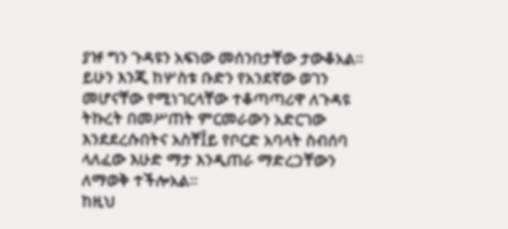ያዡ ግን ጉዳዩን አፍነው መሰንበታቸው ታውቆአል፡፡ ይሁን እንጂ ከሦስቱ ቡድን የአንደኛው ወገን መሆናቸው የሚነገርላቸው ተቆጣጣሪዋ ለጉዳዩ ትኩረት በመሥጠት ምርመራውን አድርገው እንደደረሱበትና አስቸÎይ የቦርድ አባላት ስብሰባ ላለፈው እሁድ ማታ እንዲጠራ ማድረጋቸውን ለማወቅ ተችሎአል፡፡
ከዚህ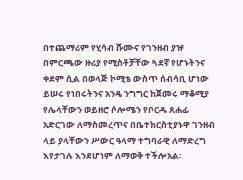በተጨማሪም የሂሳብ ሹሙና የገንዘብ ያዡ በምርጫው ዙሪያ የሚስቶቻቸው ጓደኛ የሆኑትንና ቀደም ሲል በወላጅ ኮሚቴ ውስጥ ሰብሳቢ ሆነው ይሠሩ የነበሩትንና አንዴ ንግግር ከጀመሩ ማቆሚያ የሌላቸውን ወይዘሮ ሶሎሜን የቦርዱ ጸሐፊ አድርገው ለማስመረጥና በቤተክርስቲያኑዋ ገንዘብ ላይ ያላቸውን ሥውር ዓላማ ተግባራዊ ለማድረግ እየታገሉ እንደሆነም ለማወቅ ተችሎአል፡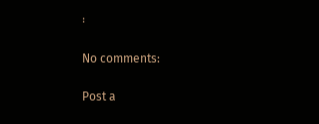፡

No comments:

Post a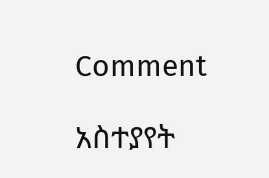Comment

አስተያየት